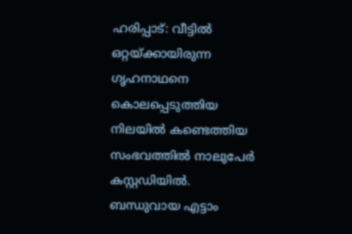ഹരിപ്പാട്: വീട്ടിൽ ഒറ്റയ്ക്കായിരുന്ന ഗൃഹനാഥനെ കൊലപ്പെടുത്തിയ നിലയിൽ കണ്ടെത്തിയ സംഭവത്തിൽ നാലുപേർ കസ്റ്റഡിയിൽ. ബന്ധുവായ എട്ടാം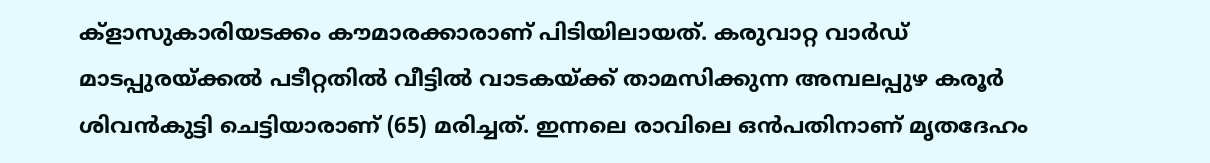ക്ളാസുകാരിയടക്കം കൗമാരക്കാരാണ് പിടിയിലായത്. കരുവാറ്റ വാർഡ് മാടപ്പുരയ്ക്കൽ പടീറ്റതിൽ വീട്ടിൽ വാടകയ്ക്ക് താമസിക്കുന്ന അമ്പലപ്പുഴ കരൂർ ശിവൻകുട്ടി ചെട്ടിയാരാണ് (65) മരിച്ചത്. ഇന്നലെ രാവിലെ ഒൻപതിനാണ് മൃതദേഹം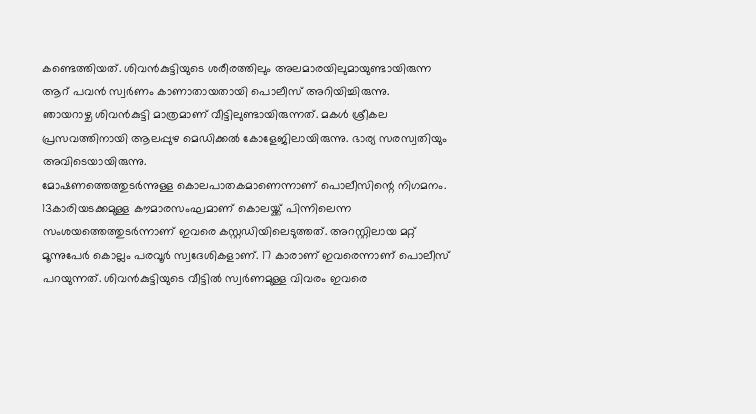കണ്ടെത്തിയത്. ശിവൻകുട്ടിയുടെ ശരീരത്തിലും അലമാരയിലുമായുണ്ടായിരുന്ന ആറ് പവൻ സ്വർണം കാണാതായതായി പൊലീസ് അറിയിച്ചിരുന്നു.
ഞായറാഴ്ച ശിവൻകുട്ടി മാത്രമാണ് വീട്ടിലുണ്ടായിരുന്നത്. മകൾ ശ്രീകല പ്രസവത്തിനായി ആലപ്പുഴ മെഡിക്കൽ കോളേജിലായിരുന്നു. ഭാര്യ സരസ്വതിയും അവിടെയായിരുന്നു.
മോഷണത്തെത്തുടർന്നുള്ള കൊലപാതകമാണെന്നാണ് പൊലീസിന്റെ നിഗമനം. 13കാരിയടക്കമുള്ള കൗമാരസംഘമാണ് കൊലയ്ക്ക് പിന്നിലെന്ന സംശയത്തെത്തുടർന്നാണ് ഇവരെ കസ്റ്റഡിയിലെടുത്തത്. അറസ്റ്റിലായ മറ്റ് മൂന്നുപേർ കൊല്ലം പരവൂർ സ്വദേശികളാണ്. 17 കാരാണ് ഇവരെന്നാണ് പൊലീസ് പറയുന്നത്. ശിവൻകുട്ടിയുടെ വീട്ടിൽ സ്വർണമുള്ള വിവരം ഇവരെ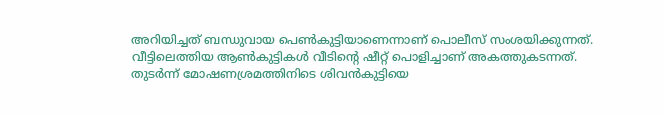അറിയിച്ചത് ബന്ധുവായ പെൺകുട്ടിയാണെന്നാണ് പൊലീസ് സംശയിക്കുന്നത്.
വീട്ടിലെത്തിയ ആൺകുട്ടികൾ വീടിന്റെ ഷീറ്റ് പൊളിച്ചാണ് അകത്തുകടന്നത്. തുടർന്ന് മോഷണശ്രമത്തിനിടെ ശിവൻകുട്ടിയെ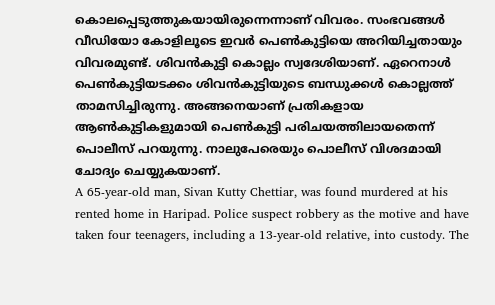കൊലപ്പെടുത്തുകയായിരുന്നെന്നാണ് വിവരം. സംഭവങ്ങൾ വീഡിയോ കോളിലൂടെ ഇവർ പെൺകുട്ടിയെ അറിയിച്ചതായും വിവരമുണ്ട്. ശിവൻകുട്ടി കൊല്ലം സ്വദേശിയാണ്. ഏറെനാൾ പെൺകുട്ടിയടക്കം ശിവൻകുട്ടിയുടെ ബന്ധുക്കൾ കൊല്ലത്ത് താമസിച്ചിരുന്നു. അങ്ങനെയാണ് പ്രതികളായ ആൺകുട്ടികളുമായി പെൺകുട്ടി പരിചയത്തിലായതെന്ന് പൊലീസ് പറയുന്നു. നാലുപേരെയും പൊലീസ് വിശദമായി ചോദ്യം ചെയ്യുകയാണ്.
A 65-year-old man, Sivan Kutty Chettiar, was found murdered at his rented home in Haripad. Police suspect robbery as the motive and have taken four teenagers, including a 13-year-old relative, into custody. The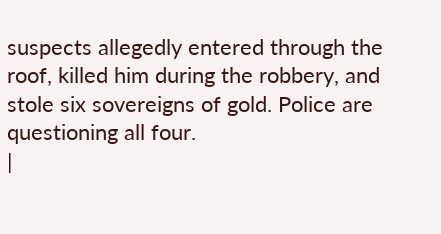suspects allegedly entered through the roof, killed him during the robbery, and stole six sovereigns of gold. Police are questioning all four.
|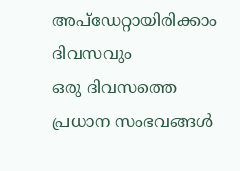അപ്ഡേറ്റായിരിക്കാം ദിവസവും
ഒരു ദിവസത്തെ പ്രധാന സംഭവങ്ങൾ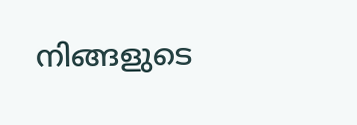നിങ്ങളുടെ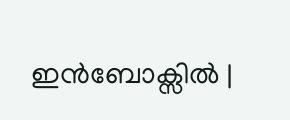ഇൻബോക്സിൽ |